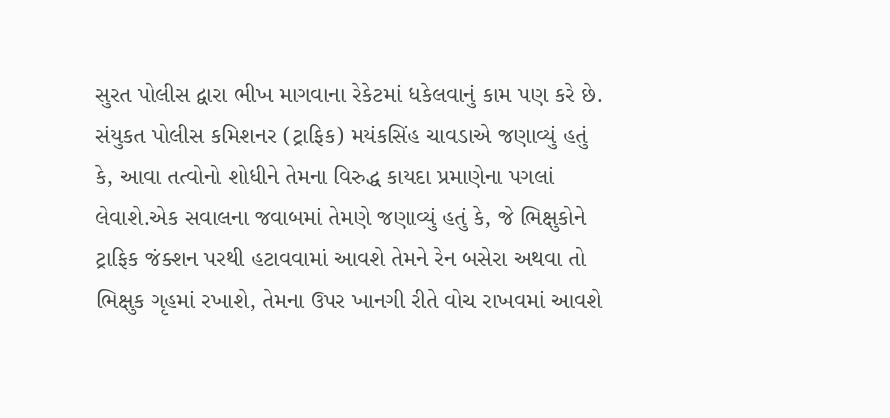સુરત પોલીસ દ્વારા ભીખ માગવાના રેકેટમાં ધકેલવાનું કામ પણ કરે છે. સંયુકત પોલીસ કમિશનર (ટ્રાફિક) મયંકસિંહ ચાવડાએ જણાવ્યું હતું કે, આવા તત્વોનો શોધીને તેમના વિરુદ્ધ કાયદા પ્રમાણેના પગલાં લેવાશે.એક સવાલના જવાબમાં તેમણે જણાવ્યું હતું કે, જે ભિક્ષુકોને ટ્રાફિક જંક્શન પરથી હટાવવામાં આવશે તેમને રેન બસેરા અથવા તો ભિક્ષુક ગૃહમાં રખાશે, તેમના ઉપર ખાનગી રીતે વોચ રાખવમાં આવશે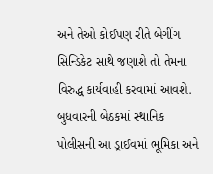અને તેઓ કોઈપણ રીતે બેગીંગ સિન્ડિકેટ સાથે જણાશે તો તેમના વિરુદ્ધ કાર્યવાહી કરવામાં આવશે. બુધવારની બેઠકમાં સ્થાનિક પોલીસની આ ડ્રાઈવમાં ભૂમિકા અને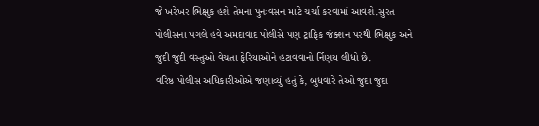જે ખરેખર ભિક્ષુક હશે તેમના પુનઃવસન માટે ચર્ચા કરવામાં આવશે.સુરત પોલીસના પગલે હવે અમદાવાદ પોલીસે પણ ટ્રાફિક જંક્શન પરથી ભિક્ષુક અને જુદી જુદી વસ્તુઓ વેચતા ફેરિયાઓને હટાવવાનો ર્નિણય લીધો છે.
વરિષ્ઠ પોલીસ અધિકારીઓએ જણાવ્યું હતું કે, બુધવારે તેઓ જુદા જુદા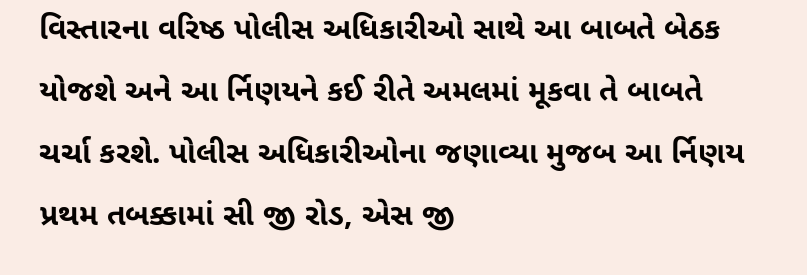વિસ્તારના વરિષ્ઠ પોલીસ અધિકારીઓ સાથે આ બાબતે બેઠક યોજશે અને આ ર્નિણયને કઈ રીતે અમલમાં મૂકવા તે બાબતે ચર્ચા કરશે. પોલીસ અધિકારીઓના જણાવ્યા મુજબ આ ર્નિણય પ્રથમ તબક્કામાં સી જી રોડ, એસ જી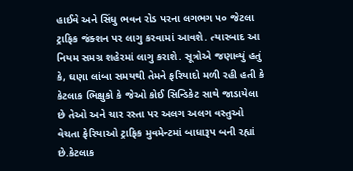હાઈવે અને સિંધુ ભવન રોડ પરના લગભગ ૫૦ જેટલા ટ્રાફિક જંક્શન પર લાગુ કરવામાં આવશે. ત્યારબાદ આ નિયમ સમગ્ર શહેરમાં લાગુ કરાશે. સૂત્રોએ જણાવ્યું હતું કે, ઘણા લાંબા સમયથી તેમને ફરિયાદો મળી રહી હતી કે કેટલાક ભિક્ષુકો કે જેઓ કોઈ સિન્ડિકેટ સાથે જાડાયેલા છે તેઓ અને ચાર રસ્તા પર અલગ અલગ વસ્તુઓ વેચતા ફેરિયાઓ ટ્રાફિક મુવમેન્ટમાં બાધારૂપ બની રહ્યાં છે.કેટલાક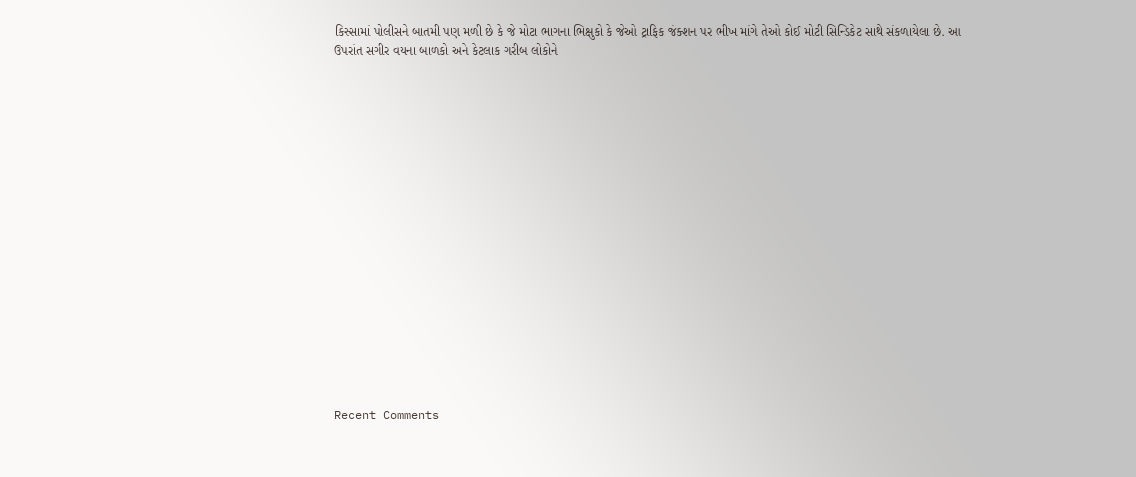કિસ્સામાં પોલીસને બાતમી પણ મળી છે કે જે મોટા ભાગના ભિક્ષુકો કે જેઓ ટ્રાફિક જંક્શન પર ભીખ માંગે તેઓ કોઈ મોટી સિન્ડિકેટ સાથે સંકળાયેલા છે. આ ઉપરાંત સગીર વયના બાળકો અને કેટલાક ગરીબ લોકોને


















Recent Comments